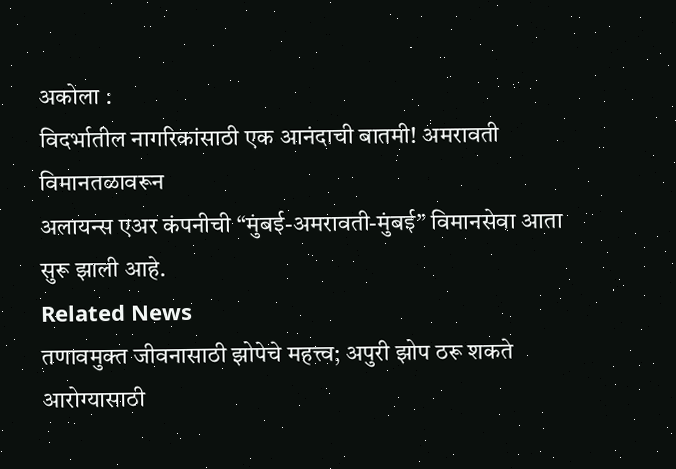अकोला :
विदर्भातील नागरिकांसाठी एक आनंदाची बातमी! अमरावती विमानतळावरून
अलायन्स एअर कंपनीची “मुंबई-अमरावती-मुंबई” विमानसेवा आता सुरू झाली आहे.
Related News
तणावमुक्त जीवनासाठी झोपेचे महत्त्व; अपुरी झोप ठरू शकते आरोग्यासाठी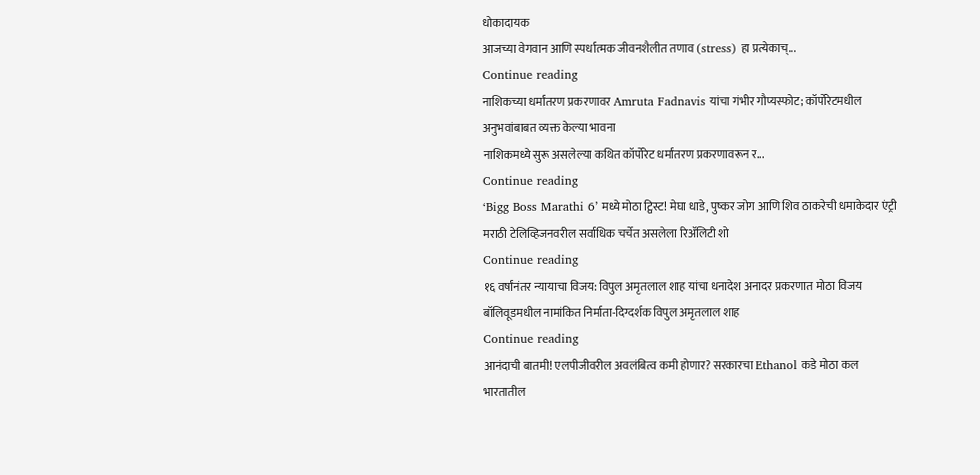धोकादायक
आजच्या वेगवान आणि स्पर्धात्मक जीवनशैलीत तणाव (stress) हा प्रत्येकाच्...
Continue reading
नाशिकच्या धर्मांतरण प्रकरणावर Amruta Fadnavis यांचा गंभीर गौप्यस्फोट; कॉर्पोरेटमधील अनुभवांबाबत व्यक्त केल्या भावना
नाशिकमध्ये सुरू असलेल्या कथित कॉर्पोरेट धर्मांतरण प्रकरणावरून र...
Continue reading
‘Bigg Boss Marathi 6’ मध्ये मोठा ट्विस्ट! मेघा धाडे, पुष्कर जोग आणि शिव ठाकरेची धमाकेदार एंट्री
मराठी टेलिव्हिजनवरील सर्वाधिक चर्चेत असलेला रिॲलिटी शो
Continue reading
१६ वर्षांनंतर न्यायाचा विजय: विपुल अमृतलाल शाह यांचा धनादेश अनादर प्रकरणात मोठा विजय
बॉलिवूडमधील नामांकित निर्माता-दिग्दर्शक विपुल अमृतलाल शाह
Continue reading
आनंदाची बातमी! एलपीजीवरील अवलंबित्व कमी होणार? सरकारचा Ethanol कडे मोठा कल
भारतातील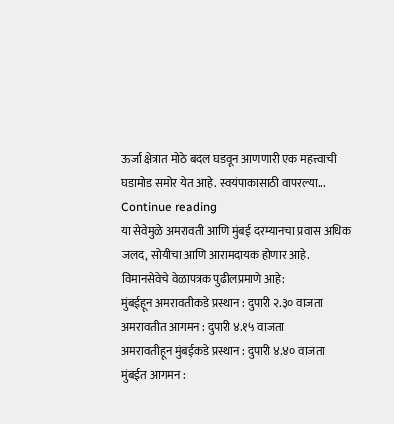ऊर्जा क्षेत्रात मोठे बदल घडवून आणणारी एक महत्त्वाची घडामोड समोर येत आहे. स्वयंपाकासाठी वापरल्या...
Continue reading
या सेवेमुळे अमरावती आणि मुंबई दरम्यानचा प्रवास अधिक जलद, सोयीचा आणि आरामदायक होणार आहे.
विमानसेवेचे वेळापत्रक पुढीलप्रमाणे आहे:
मुंबईहून अमरावतीकडे प्रस्थान : दुपारी २.३० वाजता
अमरावतीत आगमन : दुपारी ४.१५ वाजता
अमरावतीहून मुंबईकडे प्रस्थान : दुपारी ४.४० वाजता
मुंबईत आगमन :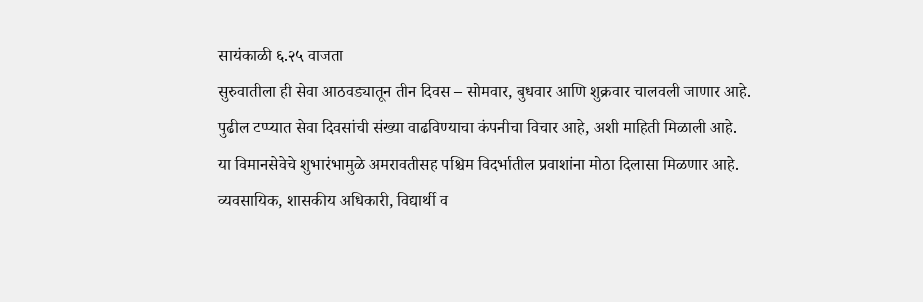सायंकाळी ६.२५ वाजता
सुरुवातीला ही सेवा आठवड्यातून तीन दिवस – सोमवार, बुधवार आणि शुक्रवार चालवली जाणार आहे.
पुढील टप्प्यात सेवा दिवसांची संख्या वाढविण्याचा कंपनीचा विचार आहे, अशी माहिती मिळाली आहे.
या विमानसेवेचे शुभारंभामुळे अमरावतीसह पश्चिम विदर्भातील प्रवाशांना मोठा दिलासा मिळणार आहे.
व्यवसायिक, शासकीय अधिकारी, विद्यार्थी व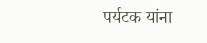पर्यटक यांना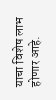याचा विशेष लाभ होणार आहे.